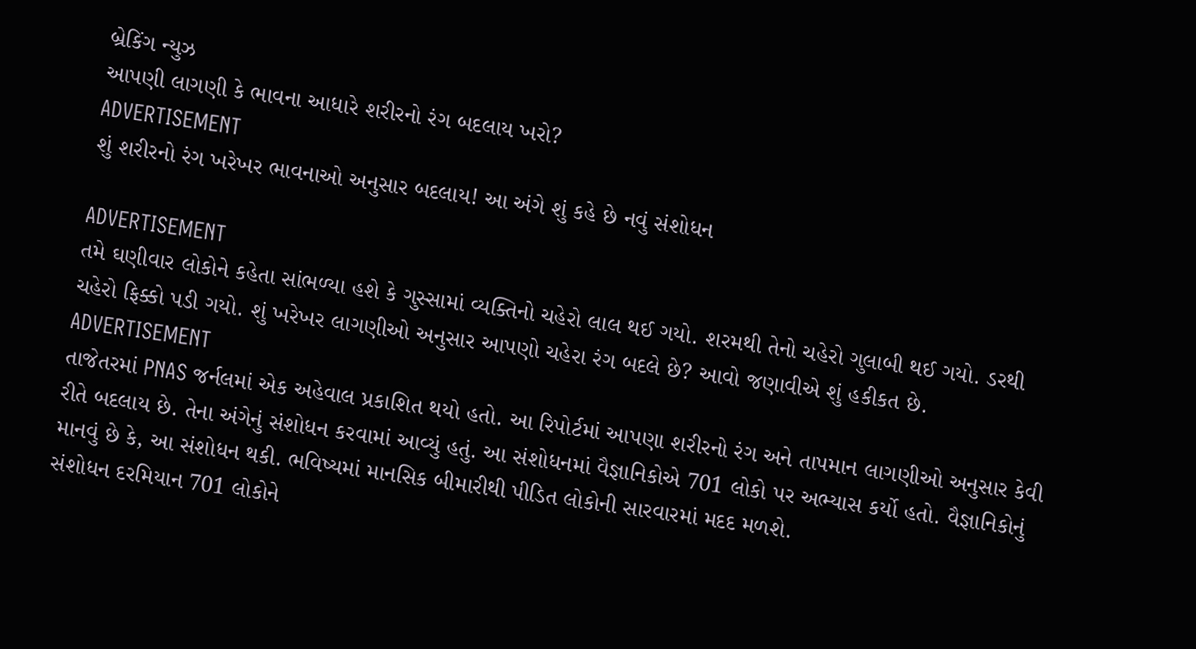બ્રેકિંગ ન્યુઝ
આપણી લાગણી કે ભાવના આધારે શરીરનો રંગ બદલાય ખરો?
ADVERTISEMENT
શું શરીરનો રંગ ખરેખર ભાવનાઓ અનુસાર બદલાય! આ અંગે શું કહે છે નવું સંશોધન

ADVERTISEMENT
તમે ઘણીવાર લોકોને કહેતા સાંભળ્યા હશે કે ગુસ્સામાં વ્યક્તિનો ચહેરો લાલ થઈ ગયો. શરમથી તેનો ચહેરો ગુલાબી થઈ ગયો. ડરથી ચહેરો ફિક્કો પડી ગયો. શું ખરેખર લાગણીઓ અનુસાર આપણો ચહેરા રંગ બદલે છે? આવો જણાવીએ શું હકીકત છે.
ADVERTISEMENT
તાજેતરમાં PNAS જર્નલમાં એક અહેવાલ પ્રકાશિત થયો હતો. આ રિપોર્ટમાં આપણા શરીરનો રંગ અને તાપમાન લાગણીઓ અનુસાર કેવી રીતે બદલાય છે. તેના અંગેનું સંશોધન કરવામાં આવ્યું હતું. આ સંશોધનમાં વૈજ્ઞાનિકોએ 701 લોકો પર અભ્યાસ કર્યો હતો. વૈજ્ઞાનિકોનું માનવું છે કે, આ સંશોધન થકી. ભવિષ્યમાં માનસિક બીમારીથી પીડિત લોકોની સારવારમાં મદદ મળશે.
સંશોધન દરમિયાન 701 લોકોને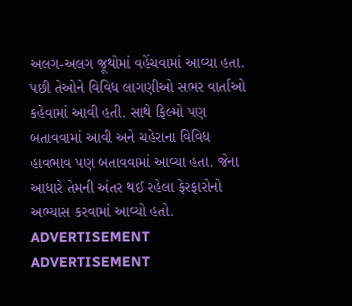અલગ-અલગ જૂથોમાં વહેંચવામાં આવ્યા હતા. પછી તેઓને વિવિધ લાગણીઓ સભર વાર્તાઓ કહેવામાં આવી હતી. સાથે ફિલ્મો પણ બતાવવામાં આવી અને ચહેરાના વિવિધ હાવભાવ પણ બતાવવામાં આવ્યા હતા. જેના આધારે તેમની અંતર થઈ રહેલા ફેરફારોનો અભ્યાસ કરવામાં આવ્યો હતો.
ADVERTISEMENT
ADVERTISEMENT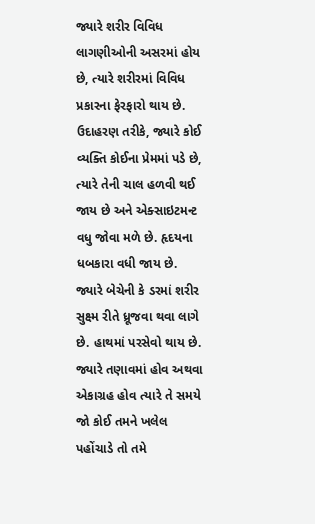જ્યારે શરીર વિવિધ લાગણીઓની અસરમાં હોય છે, ત્યારે શરીરમાં વિવિધ પ્રકારના ફેરફારો થાય છે. ઉદાહરણ તરીકે, જ્યારે કોઈ વ્યક્તિ કોઈના પ્રેમમાં પડે છે, ત્યારે તેની ચાલ હળવી થઈ જાય છે અને એક્સાઇટમન્ટ વધુ જોવા મળે છે. હૃદયના ધબકારા વધી જાય છે. જ્યારે બેચેની કે ડરમાં શરીર સુક્ષ્મ રીતે ધ્રૂજવા થવા લાગે છે. હાથમાં પરસેવો થાય છે. જ્યારે તણાવમાં હોવ અથવા એકાગ્રહ હોવ ત્યારે તે સમયે જો કોઈ તમને ખલેલ પહોંચાડે તો તમે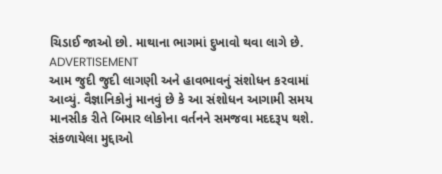ચિડાઈ જાઓ છો. માથાના ભાગમાં દુખાવો થવા લાગે છે.
ADVERTISEMENT
આમ જુદી જુદી લાગણી અને હાવભાવનું સંશોધન કરવામાં આવ્યું. વૈજ્ઞાનિકોનું માનવું છે કે આ સંશોધન આગામી સમય માનસીક રીતે બિમાર લોકોના વર્તનને સમજવા મદદરૂપ થશે.
સંકળાયેલા મુદ્દાઓ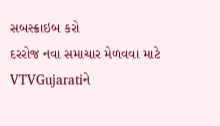સબસ્ક્રાઇબ કરો
દરરોજ નવા સમાચાર મેળવવા માટે VTVGujaratiને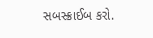સબસ્ક્રાઈબ કરો.